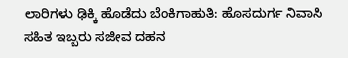ಲಾರಿಗಳು ಢಿಕ್ಕಿ ಹೊಡೆದು ಬೆಂಕಿಗಾಹುತಿ: ಹೊಸದುರ್ಗ ನಿವಾಸಿ ಸಹಿತ ಇಬ್ಬರು ಸಜೀವ ದಹನ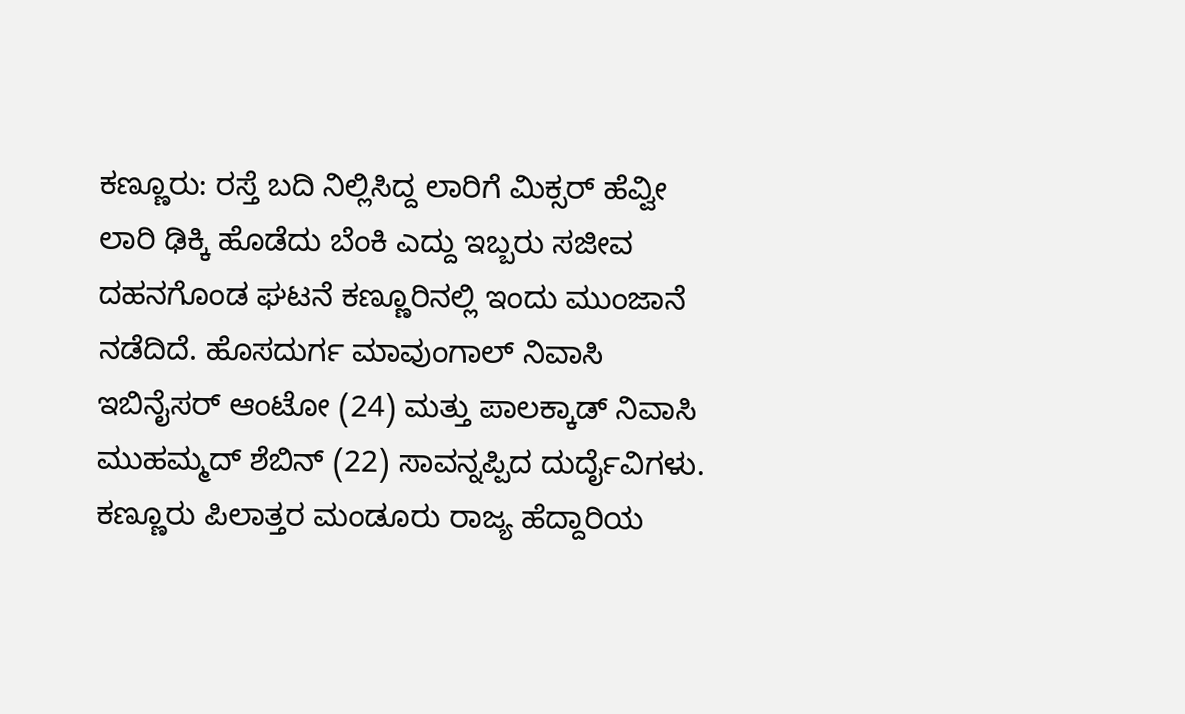ಕಣ್ಣೂರು: ರಸ್ತೆ ಬದಿ ನಿಲ್ಲಿಸಿದ್ದ ಲಾರಿಗೆ ಮಿಕ್ಸರ್ ಹೆವ್ವೀ ಲಾರಿ ಢಿಕ್ಕಿ ಹೊಡೆದು ಬೆಂಕಿ ಎದ್ದು ಇಬ್ಬರು ಸಜೀವ ದಹನಗೊಂಡ ಘಟನೆ ಕಣ್ಣೂರಿನಲ್ಲಿ ಇಂದು ಮುಂಜಾನೆ ನಡೆದಿದೆ. ಹೊಸದುರ್ಗ ಮಾವುಂಗಾಲ್ ನಿವಾಸಿ ಇಬಿನೈಸರ್ ಆಂಟೋ (24) ಮತ್ತು ಪಾಲಕ್ಕಾಡ್ ನಿವಾಸಿ ಮುಹಮ್ಮದ್ ಶೆಬಿನ್ (22) ಸಾವನ್ನಪ್ಪಿದ ದುರ್ದೈವಿಗಳು. ಕಣ್ಣೂರು ಪಿಲಾತ್ತರ ಮಂಡೂರು ರಾಜ್ಯ ಹೆದ್ದಾರಿಯ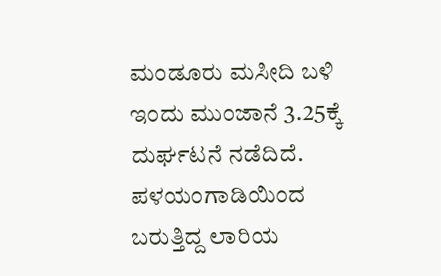ಮಂಡೂರು ಮಸೀದಿ ಬಳಿ ಇಂದು ಮುಂಜಾನೆ 3.25ಕ್ಕೆ ದುರ್ಘಟನೆ ನಡೆದಿದೆ. ಪಳಯಂಗಾಡಿಯಿಂದ ಬರುತ್ತಿದ್ದ ಲಾರಿಯ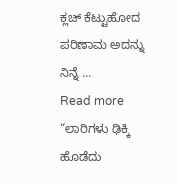ಕ್ಲಚ್ ಕೆಟ್ಟುಹೋದ ಪರಿಣಾಮ ಅದನ್ನು ನಿನ್ನೆ …
Read more “ಲಾರಿಗಳು ಢಿಕ್ಕಿ ಹೊಡೆದು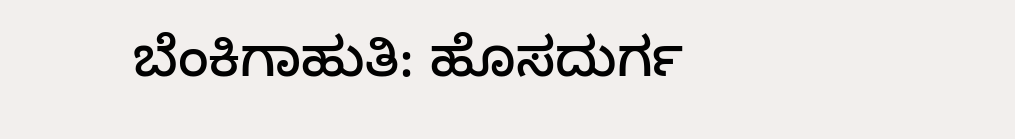ಬೆಂಕಿಗಾಹುತಿ: ಹೊಸದುರ್ಗ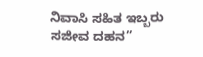ನಿವಾಸಿ ಸಹಿತ ಇಬ್ಬರು ಸಜೀವ ದಹನ”